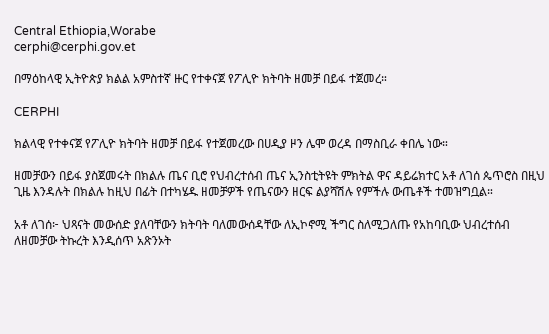Central Ethiopia,Worabe
cerphi@cerphi.gov.et

በማዕከላዊ ኢትዮጵያ ክልል አምስተኛ ዙር የተቀናጀ የፖሊዮ ክትባት ዘመቻ በይፋ ተጀመረ።

CERPHI

ክልላዊ የተቀናጀ የፖሊዮ ክትባት ዘመቻ በይፋ የተጀመረው በሀዲያ ዞን ሌሞ ወረዳ በማስቢራ ቀበሌ ነው።

ዘመቻውን በይፋ ያስጀመሩት በክልሉ ጤና ቢሮ የህብረተሰብ ጤና ኢንስቲትዩት ምክትል ዋና ዳይሬክተር አቶ ለገሰ ጴጥሮስ በዚህ ጊዜ እንዳሉት በክልሉ ከዚህ በፊት በተካሄዱ ዘመቻዎች የጤናውን ዘርፍ ልያሻሽሉ የምችሉ ውጤቶች ተመዝግቧል።

አቶ ለገሰ፦ ህጻናት መውሰድ ያለባቸውን ክትባት ባለመውሰዳቸው ለኢኮኖሚ ችግር ስለሚጋለጡ የአከባቢው ህብረተሰብ ለዘመቻው ትኩረት እንዲሰጥ አጽንኦት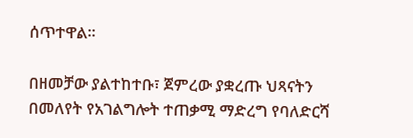ሰጥተዋል።

በዘመቻው ያልተከተቡ፣ ጀምረው ያቋረጡ ህጻናትን በመለየት የአገልግሎት ተጠቃሚ ማድረግ የባለድርሻ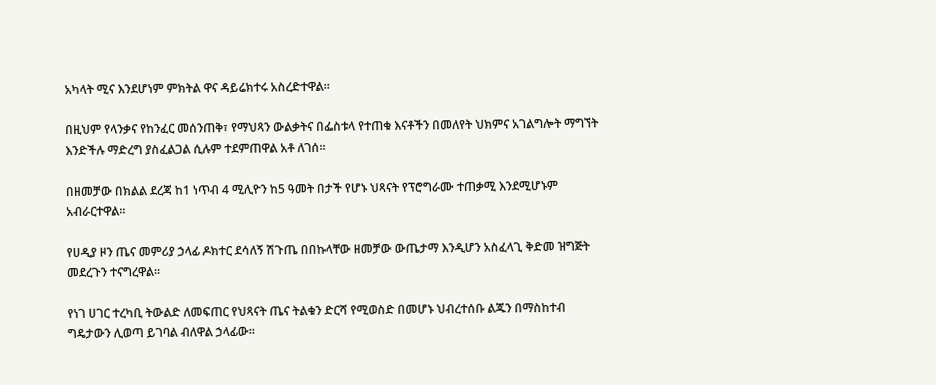አካላት ሚና እንደሆነም ምክትል ዋና ዳይሬክተሩ አስረድተዋል።

በዚህም የላንቃና የከንፈር መሰንጠቅ፣ የማህጻን ውልቃትና በፌስቱላ የተጠቁ እናቶችን በመለየት ህክምና አገልግሎት ማግኘት እንድችሉ ማድረግ ያስፈልጋል ሲሉም ተደምጠዋል አቶ ለገሰ።

በዘመቻው በክልል ደረጃ ከ1 ነጥብ 4 ሚሊዮን ከ5 ዓመት በታች የሆኑ ህጻናት የፕሮግራሙ ተጠቃሚ እንደሚሆኑም አብራርተዋል።

የሀዲያ ዞን ጤና መምሪያ ኃላፊ ዶክተር ደሳለኝ ሽጉጤ በበኩላቸው ዘመቻው ውጤታማ እንዲሆን አስፈላጊ ቅድመ ዝግጅት መደረጉን ተናግረዋል።

የነገ ሀገር ተረካቢ ትውልድ ለመፍጠር የህጻናት ጤና ትልቁን ድርሻ የሚወስድ በመሆኑ ህብረተሰቡ ልጁን በማስከተብ ግዴታውን ሊወጣ ይገባል ብለዋል ኃላፊው።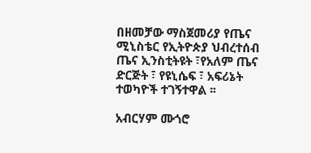በዘመቻው ማስጀመሪያ የጤና ሚኒስቴር የኢትዮጵያ ህብረተሰብ ጤና ኢንስቲትዩት ፣የአለም ጤና ድርጅት ፣ የዩኒሴፍ ፣ አፍሪኔት ተወካዮች ተገኝተዋል ፡፡

አብርሃም ሙጎሮ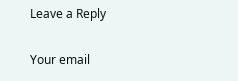Leave a Reply

Your email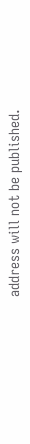address will not be published.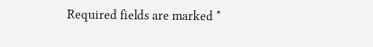Required fields are marked *